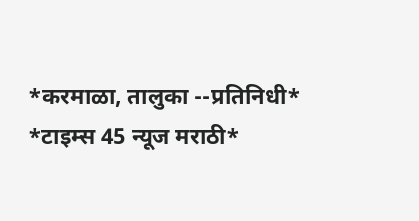*करमाळा, तालुका --प्रतिनिधी*
*टाइम्स 45 न्यूज मराठी*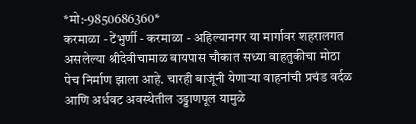*मो:-9850686360*
करमाळा - टेंभुर्णी - करमाळा - अहिल्यानगर या मार्गावर शहरालगत असलेल्या श्रीदेवीचामाळ बायपास चौकात सध्या वाहतुकीचा मोठा पेच निर्माण झाला आहे. चारही बाजूंनी येणाऱ्या वाहनांची प्रचंड वर्दळ आणि अर्धवट अवस्थेतील उड्डाणपूल यामुळे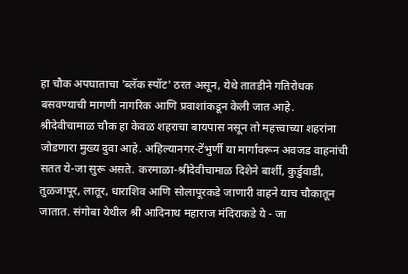हा चौक अपघाताचा 'ब्लॅक स्पॉट' ठरत असून, येथे तातडीने गतिरोधक बसवण्याची मागणी नागरिक आणि प्रवाशांकडून केली जात आहे.
श्रीदेवीचामाळ चौक हा केवळ शहराचा बायपास नसून तो महत्त्वाच्या शहरांना जोडणारा मुख्य दुवा आहे. अहिल्यानगर-टेंभुर्णी या मार्गावरून अवजड वाहनांची सतत ये-जा सुरू असते. करमाळा-श्रीदेवीचामाळ दिशेने बार्शी, कुर्डुवाडी, तुळजापूर, लातूर, धाराशिव आणि सोलापूरकडे जाणारी वाहने याच चौकातून जातात. संगोबा येथील श्री आदिनाथ महाराज मंदिराकडे ये - जा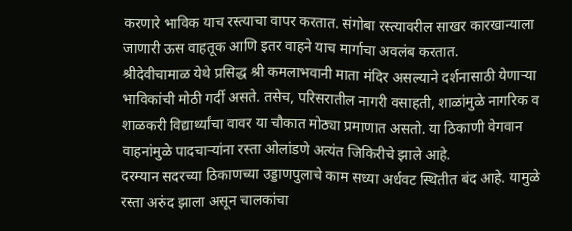करणारे भाविक याच रस्त्याचा वापर करतात. संगोबा रस्त्यावरील साखर कारखान्याला जाणारी ऊस वाहतूक आणि इतर वाहने याच मार्गाचा अवलंब करतात.
श्रीदेवीचामाळ येथे प्रसिद्ध श्री कमलाभवानी माता मंदिर असल्याने दर्शनासाठी येणाऱ्या भाविकांची मोठी गर्दी असते. तसेच, परिसरातील नागरी वसाहती, शाळांमुळे नागरिक व शाळकरी विद्यार्थ्यांचा वावर या चौकात मोठ्या प्रमाणात असतो. या ठिकाणी वेगवान वाहनांमुळे पादचाऱ्यांना रस्ता ओलांडणे अत्यंत जिकिरीचे झाले आहे.
दरम्यान सदरच्या ठिकाणच्या उड्डाणपुलाचे काम सध्या अर्धवट स्थितीत बंद आहे. यामुळे रस्ता अरुंद झाला असून चालकांचा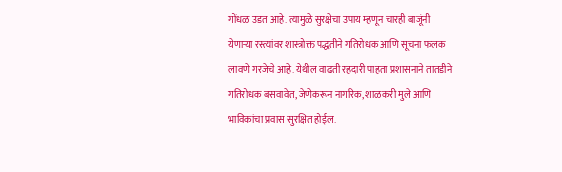गोंधळ उडत आहे. त्यामुळे सुरक्षेचा उपाय म्हणून चारही बाजूंनी येणाऱ्या रस्त्यांवर शास्त्रोक्त पद्धतीने गतिरोधक आणि सूचना फलक लावणे गरजेचे आहे. येथील वाढती रहदारी पाहता प्रशासनाने तातडीने गतिरोधक बसवावेत, जेणेकरून नागरिक, शाळकरी मुले आणि भाविकांचा प्रवास सुरक्षित होईल.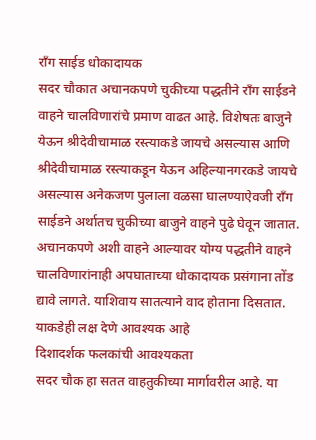रॉंग साईड धोकादायक
सदर चौकात अचानकपणे चुकीच्या पद्धतीने रॉंग साईडने वाहने चालविणारांचे प्रमाण वाढत आहे. विशेषतः बाजुने येऊन श्रीदेवीचामाळ रस्त्याकडे जायचे असल्यास आणि श्रीदेवीचामाळ रस्त्याकडून येऊन अहिल्यानगरकडे जायचे असल्यास अनेकजण पुलाला वळसा घालण्याऐवजी रॉंग साईडने अर्थातच चुकीच्या बाजुने वाहने पुढे घेवून जातात. अचानकपणे अशी वाहने आल्यावर योग्य पद्धतीने वाहने चालविणारांनाही अपघाताच्या धोकादायक प्रसंगाना तोंड द्यावे लागते. याशिवाय सातत्याने वाद होताना दिसतात. याकडेही लक्ष देणे आवश्यक आहे
दिशादर्शक फलकांची आवश्यकता
सदर चौक हा सतत वाहतुकीच्या मार्गावरील आहे. या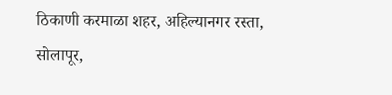ठिकाणी करमाळा शहर, अहिल्यानगर रस्ता, सोलापूर,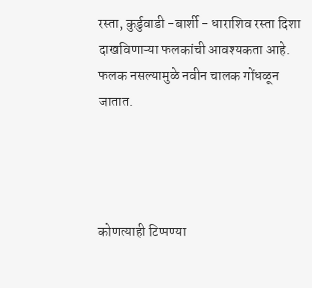रस्ता, कुर्डुवाडी -बार्शी - धाराशिव रस्ता दिशा दाखविणाऱ्या फलकांची आवश्यकता आहे. फलक नसल्यामुळे नवीन चालक गोंधळून जातात.




कोणत्याही टिप्पण्या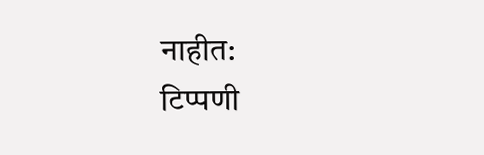नाहीत:
टिप्पणी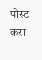पोस्ट करा